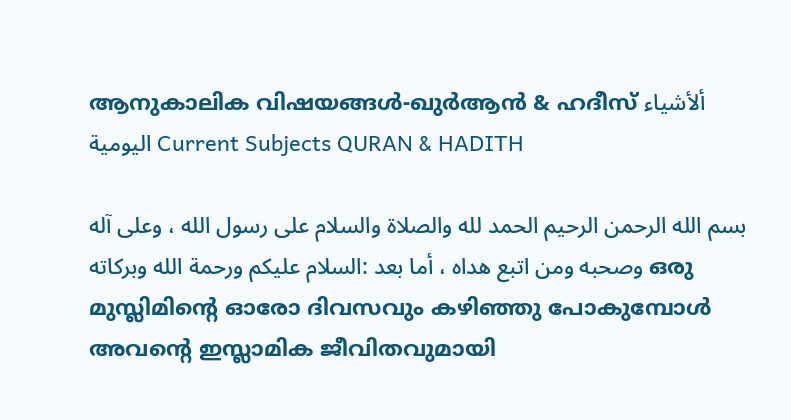ആനുകാലിക വിഷയങ്ങൾ-ഖുർആൻ & ഹദീസ് ألأشياء اليومية Current Subjects QURAN & HADITH

بسم الله الرحمن الرحيم الحمد لله والصلاة والسلام على رسول الله ، وعلى آله وصحبه ومن اتبع هداه ، أما بعد :السلام عليكم ورحمة الله وبركاته ഒരു മുസ്ലിമിന്റെ ഓരോ ദിവസവും കഴിഞ്ഞു പോകുമ്പോൾ അവന്റെ ഇസ്ലാമിക ജീവിതവുമായി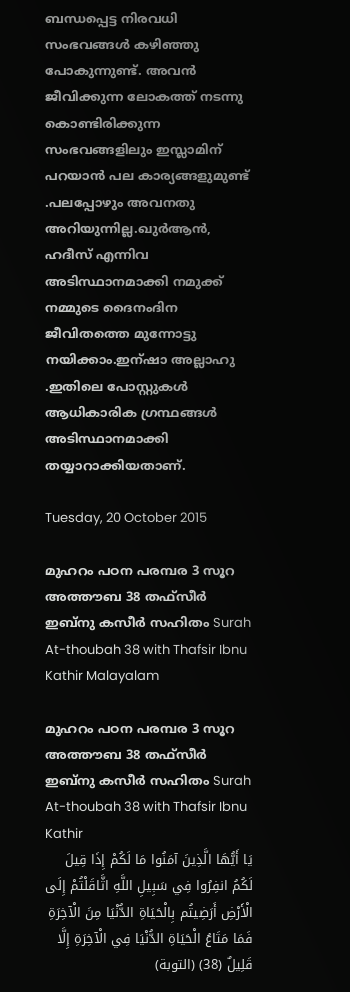ബന്ധപ്പെട്ട നിരവധി സംഭവങ്ങൾ കഴിഞ്ഞു പോകുന്നുണ്ട്. അവൻ ജീവിക്കുന്ന ലോകത്ത് നടന്നു കൊണ്ടിരിക്കുന്ന സംഭവങ്ങളിലും ഇസ്ലാമിന് പറയാൻ പല കാര്യങ്ങളുമുണ്ട് .പലപ്പോഴും അവനതു അറിയുന്നില്ല.ഖുർആൻ, ഹദീസ് എന്നിവ അടിസ്ഥാനമാക്കി നമുക്ക് നമ്മുടെ ദൈനംദിന ജീവിതത്തെ മുന്നോട്ടു നയിക്കാം.ഇന്ഷാ അല്ലാഹു .ഇതിലെ പോസ്റ്റുകൾ ആധികാരിക ഗ്രന്ഥങ്ങൾ അടിസ്ഥാനമാക്കി തയ്യാറാക്കിയതാണ്.

Tuesday, 20 October 2015

മുഹറം പഠന പരമ്പര 3 സൂറ അത്തൗബ 38 തഫ്സീർ ഇബ്നു കസീർ സഹിതം Surah At-thoubah 38 with Thafsir Ibnu Kathir Malayalam

മുഹറം പഠന പരമ്പര 3 സൂറ അത്തൗബ 38 തഫ്സീർ ഇബ്നു കസീർ സഹിതം Surah At-thoubah 38 with Thafsir Ibnu Kathir
يَا أَيُّهَا الَّذِينَ آمَنُوا مَا لَكُمْ إِذَا قِيلَ لَكُمُ انفِرُوا فِي سَبِيلِ اللَّهِ اثَّاقَلْتُمْ إِلَى الْأَرْضِ أَرَضِيتُم بِالْحَيَاةِ الدُّنْيَا مِنَ الْآخِرَةِ فَمَا مَتَاعُ الْحَيَاةِ الدُّنْيَا فِي الْآخِرَةِ إِلَّا قَلِيلٌ (38) (التوبة)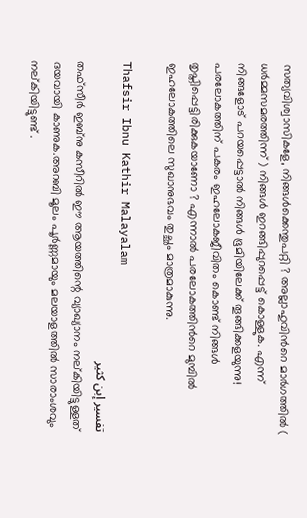സത്യവിശ്വാസികളേ, നിങ്ങള്‍ക്കെന്തുപറ്റി ? അല്ലാഹുവിന്‍റെ മാര്‍ഗത്തില്‍ ( ധര്‍മ്മസമരത്തിന്ന്‌ ) നിങ്ങള്‍ ഇറങ്ങിപ്പുറപ്പെട്ട്‌ കൊള്ളുക. എന്ന്‌ നിങ്ങളോട്‌ പറയപ്പെട്ടാല്‍ നിങ്ങള്‍ ഭൂമിയിലേക്ക്‌ തൂങ്ങിക്കളയുന്നു! പരലോകത്തിന്‌ പകരം ഇഹലോകജീവിതം കൊണ്ട്‌ നിങ്ങള്‍ തൃപ്തിപ്പെട്ടിരിക്കുകയാണോ ? എന്നാല്‍ പരലോകത്തിന്‍റെ മുമ്പില്‍ ഇഹലോകത്തിലെ സുഖാനുഭവം തുച്ഛം മാത്രമാകുന്നു.

Thafsir Ibnu Kathir Malayalam
تفسير إبن كثير
തഫ്സീർ ഇബ്നു കസീറിൽ ഈ ആയത്തിന്റെ വ്യാഖ്യാനം നല്കിയിട്ടുള്ളത് ദയവായി കാണുക.അറബി മൂലം പൂർണ്ണമായും മലയാളത്തിൽ സാരാംശവും നല്കിയിട്ടുണ്ട് .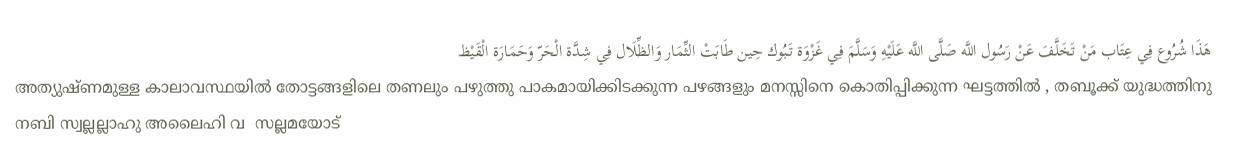هَذَا شُرُوع فِي عِتَاب مَنْ تَخَلَّفَ عَنْ رَسُول اللَّه صَلَّى اللَّه عَلَيْهِ وَسَلَّمَ فِي غَزْوَة تَبُوك حِين طَابَتْ الثِّمَار وَالظِّلَال فِي شِدَّة الْحَرّ وَحَمَارَة الْقَيْظ
അത്യുഷ്ണമുള്ള കാലാവസ്ഥയിൽ തോട്ടങ്ങളിലെ തണലും പഴുത്തു പാകമായിക്കിടക്കുന്ന പഴങ്ങളും മനസ്സിനെ കൊതിപ്പിക്കുന്ന ഘട്ടത്തിൽ , തബൂക്ക് യുദ്ധത്തിനു നബി സ്വല്ലല്ലാഹു അലൈഹി വ  സല്ലമയോട്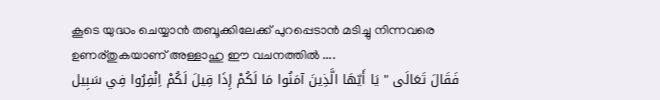കൂടെ യുദ്ധം ചെയ്യാൻ തബൂക്കിലേക്ക് പുറപ്പെടാൻ മടിച്ചു നിന്നവരെ ഉണര്തുകയാണ് അള്ളാഹു ഈ വചനത്തിൽ ....
فَقَالَ تَعَالَى " يَا أَيّهَا الَّذِينَ آمَنُوا مَا لَكُمْ إِذَا قِيلَ لَكُمْ اِنْفِرُوا فِي سَبِيل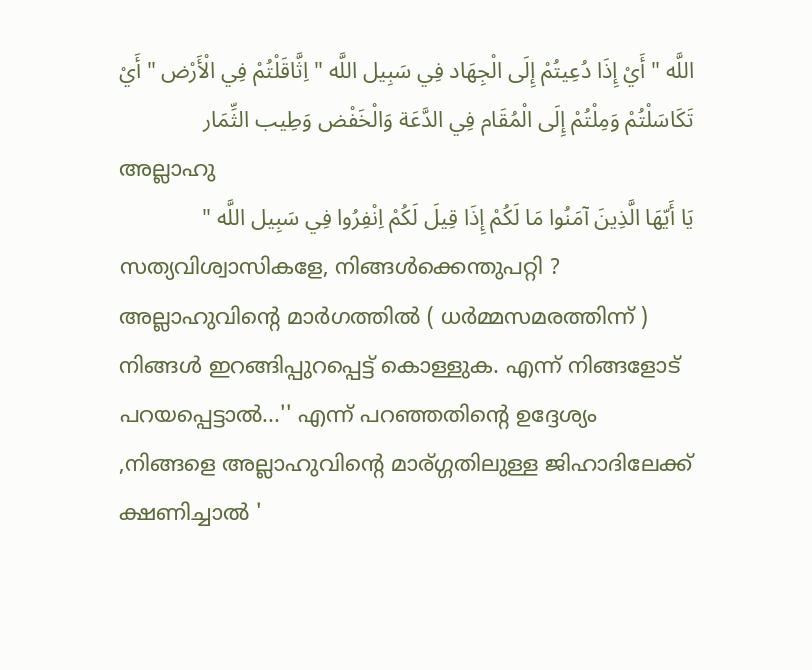اللَّه " أَيْ إِذَا دُعِيتُمْ إِلَى الْجِهَاد فِي سَبِيل اللَّه " اِثَّاقَلْتُمْ فِي الْأَرْض " أَيْ تَكَاسَلْتُمْ وَمِلْتُمْ إِلَى الْمُقَام فِي الدَّعَة وَالْخَفْض وَطِيب الثِّمَار
അല്ലാഹു
يَا أَيّهَا الَّذِينَ آمَنُوا مَا لَكُمْ إِذَا قِيلَ لَكُمْ اِنْفِرُوا فِي سَبِيل اللَّه "
സത്യവിശ്വാസികളേ, നിങ്ങള്‍ക്കെന്തുപറ്റി ? അല്ലാഹുവിന്‍റെ മാര്‍ഗത്തില്‍ ( ധര്‍മ്മസമരത്തിന്ന്‌ ) നിങ്ങള്‍ ഇറങ്ങിപ്പുറപ്പെട്ട്‌ കൊള്ളുക. എന്ന്‌ നിങ്ങളോട്‌ പറയപ്പെട്ടാല്‍...'' എന്ന് പറഞ്ഞതിന്റെ ഉദ്ദേശ്യം ,നിങ്ങളെ അല്ലാഹുവിന്റെ മാര്ഗ്ഗതിലുള്ള ജിഹാദിലേക്ക് ക്ഷണിച്ചാൽ '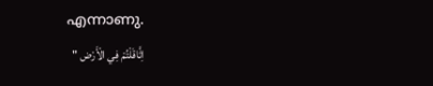എന്നാണു.
اِثَّاقَلْتُمْ فِي الْأَرْض "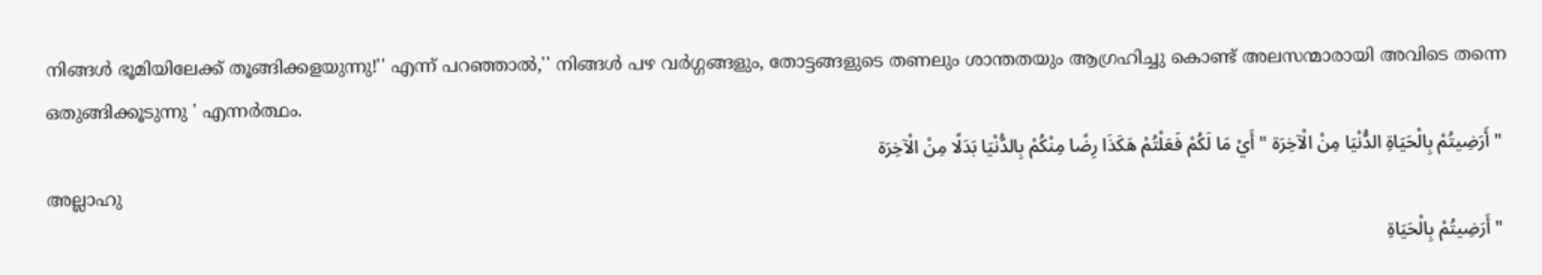നിങ്ങള്‍ ഭൂമിയിലേക്ക്‌ തൂങ്ങിക്കളയുന്നു!'' എന്ന് പറഞ്ഞാൽ,'' നിങ്ങൾ പഴ വർഗ്ഗങ്ങളും, തോട്ടങ്ങളുടെ തണലും ശാന്തതയും ആഗ്രഹിച്ചു കൊണ്ട് അലസന്മാരായി അവിടെ തന്നെ ഒതുങ്ങിക്കൂടുന്നു ' എന്നർത്ഥം.
 " أَرَضِيتُمْ بِالْحَيَاةِ الدُّنْيَا مِنْ الْآخِرَة " أَيْ مَا لَكُمْ فَعَلْتُمْ هَكَذَا رِضًا مِنْكُمْ بِالدُّنْيَا بَدَلًا مِنْ الْآخِرَة
അല്ലാഹു
 " أَرَضِيتُمْ بِالْحَيَاةِ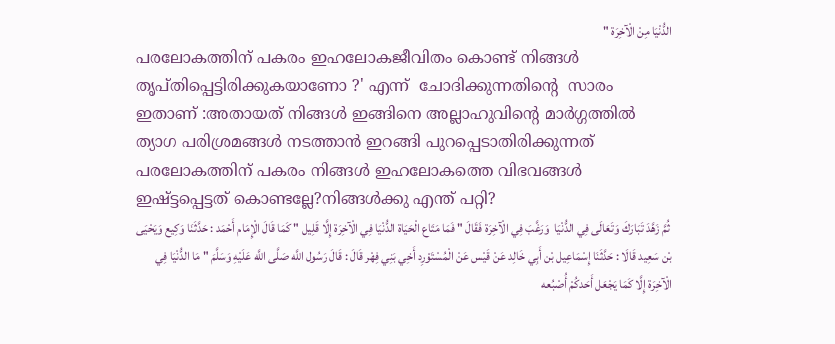الدُّنْيَا مِنْ الْآخِرَة "
പരലോകത്തിന്‌ പകരം ഇഹലോകജീവിതം കൊണ്ട്‌ നിങ്ങള്‍ തൃപ്തിപ്പെട്ടിരിക്കുകയാണോ ?' എന്ന്  ചോദിക്കുന്നതിന്റെ  സാരം ഇതാണ് :അതായത് നിങ്ങൾ ഇങ്ങിനെ അല്ലാഹുവിന്റെ മാർഗ്ഗത്തിൽ ത്യാഗ പരിശ്രമങ്ങൾ നടത്താൻ ഇറങ്ങി പുറപ്പെടാതിരിക്കുന്നത് പരലോകത്തിന് പകരം നിങ്ങൾ ഇഹലോകത്തെ വിഭവങ്ങൾ ഇഷ്ട്ടപ്പെട്ടത്‌ കൊണ്ടല്ലേ?നിങ്ങൾക്കു എന്ത് പറ്റി?
 ثُمَّ زَهَّدَ تَبَارَكَ وَتَعَالَى فِي الدُّنْيَا  وَرَغَّبَ فِي الْآخِرَة فَقَالَ " فَمَا مَتَاع الْحَيَاة الدُّنْيَا فِي الْآخِرَة إِلَّا قَلِيل " كَمَا قَالَ الْإِمَام أَحْمَد : حَدَّثَنَا وَكِيع وَيَحْيَى بْن سَعِيد قَالَا : حَدَّثَنَا إِسْمَاعِيل بْن أَبِي خَالِد عَنْ قَيْس عَنْ الْمُسْتَوْرِد أَخِي بَنِي فِهْر قَالَ : قَالَ رَسُول اللَّه صَلَّى اللَّه عَلَيْهِ وَسَلَّمَ " مَا الدُّنْيَا فِي الْآخِرَة إِلَّا كَمَا يَجْعَل أَحَدكُمْ أُصْبُعه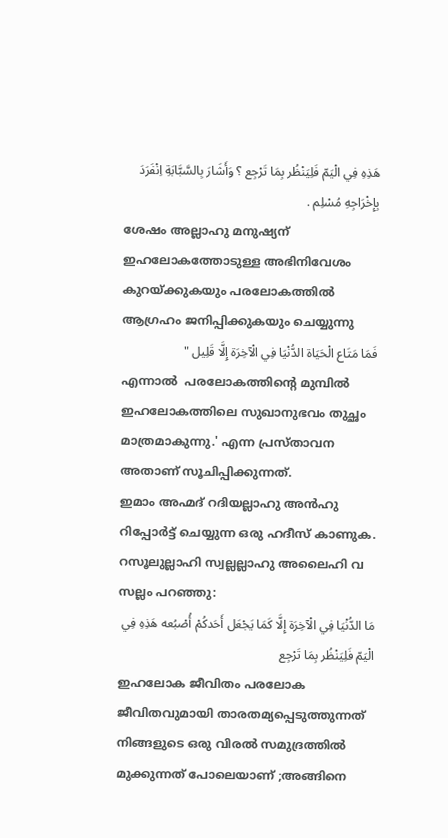هَذِهِ فِي الْيَمّ فَلِيَنْظُر بِمَا تَرْجِع ؟ وَأَشَارَ بِالسَّبَّابَةِ اِنْفَرَدَ بِإِخْرَاجِهِ مُسْلِم .
ശേഷം അല്ലാഹു മനുഷ്യന് ഇഹലോകത്തോടുള്ള അഭിനിവേശം കുറയ്ക്കുകയും പരലോകത്തിൽ ആഗ്രഹം ജനിപ്പിക്കുകയും ചെയ്യുന്നു
فَمَا مَتَاع الْحَيَاة الدُّنْيَا فِي الْآخِرَة إِلَّا قَلِيل "
എന്നാൽ  പരലോകത്തിന്‍റെ മുമ്പില്‍ ഇഹലോകത്തിലെ സുഖാനുഭവം തുച്ഛം മാത്രമാകുന്നു.' എന്ന പ്രസ്താവന അതാണ്‌ സൂചിപ്പിക്കുന്നത്.
ഇമാം അഹ്മദ് റദിയല്ലാഹു അൻഹു റിപ്പോർട്ട് ചെയ്യുന്ന ഒരു ഹദീസ് കാണുക.
റസൂലുല്ലാഹി സ്വല്ലല്ലാഹു അലൈഹി വ സല്ലം പറഞ്ഞു:
مَا الدُّنْيَا فِي الْآخِرَة إِلَّا كَمَا يَجْعَل أَحَدكُمْ أُصْبُعه هَذِهِ فِي الْيَمّ فَلِيَنْظُر بِمَا تَرْجِع
ഇഹലോക ജീവിതം പരലോക ജീവിതവുമായി താരതമ്യപ്പെടുത്തുന്നത് നിങ്ങളുടെ ഒരു വിരൽ സമുദ്രത്തിൽ  മുക്കുന്നത്‌ പോലെയാണ് ;അങ്ങിനെ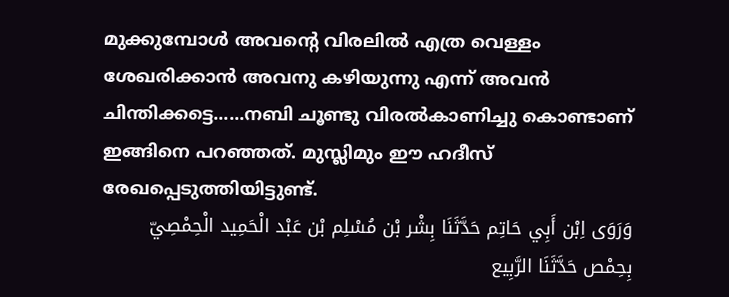മുക്കുമ്പോൾ അവന്റെ വിരലിൽ എത്ര വെള്ളം ശേഖരിക്കാൻ അവനു കഴിയുന്നു എന്ന് അവൻ ചിന്തിക്കട്ടെ......നബി ചൂണ്ടു വിരൽകാണിച്ചു കൊണ്ടാണ് ഇങ്ങിനെ പറഞ്ഞത്. മുസ്ലിമും ഈ ഹദീസ് രേഖപ്പെടുത്തിയിട്ടുണ്ട്.
وَرَوَى اِبْن أَبِي حَاتِم حَدَّثَنَا بِشْر بْن مُسْلِم بْن عَبْد الْحَمِيد الْحِمْصِيّ بِحِمْص حَدَّثَنَا الرَّبِيع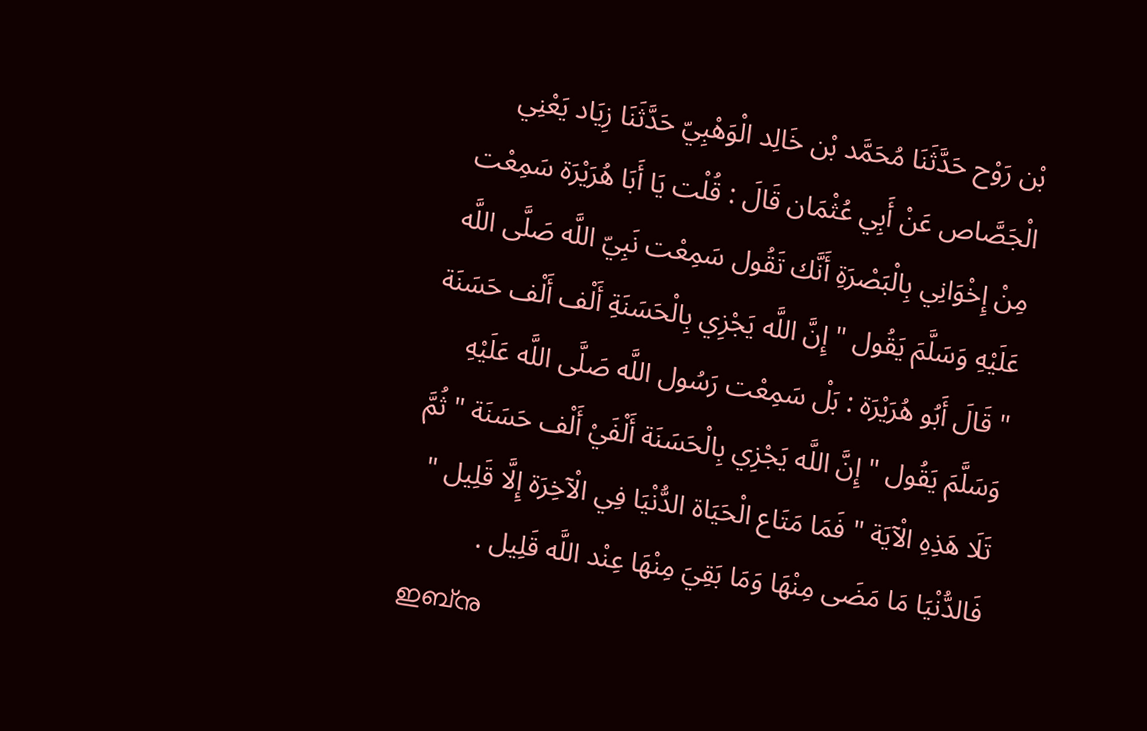بْن رَوْح حَدَّثَنَا مُحَمَّد بْن خَالِد الْوَهْبِيّ حَدَّثَنَا زِيَاد يَعْنِي الْجَصَّاص عَنْ أَبِي عُثْمَان قَالَ : قُلْت يَا أَبَا هُرَيْرَة سَمِعْت مِنْ إِخْوَانِي بِالْبَصْرَةِ أَنَّك تَقُول سَمِعْت نَبِيّ اللَّه صَلَّى اللَّه عَلَيْهِ وَسَلَّمَ يَقُول " إِنَّ اللَّه يَجْزِي بِالْحَسَنَةِ أَلْف أَلْف حَسَنَة " قَالَ أَبُو هُرَيْرَة : بَلْ سَمِعْت رَسُول اللَّه صَلَّى اللَّه عَلَيْهِ وَسَلَّمَ يَقُول " إِنَّ اللَّه يَجْزِي بِالْحَسَنَة أَلْفَيْ أَلْف حَسَنَة " ثُمَّ تَلَا هَذِهِ الْآيَة " فَمَا مَتَاع الْحَيَاة الدُّنْيَا فِي الْآخِرَة إِلَّا قَلِيل " فَالدُّنْيَا مَا مَضَى مِنْهَا وَمَا بَقِيَ مِنْهَا عِنْد اللَّه قَلِيل .
ഇബ്നു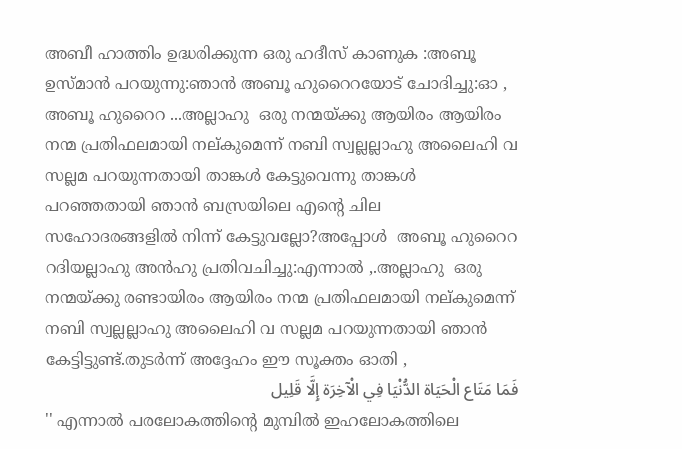അബീ ഹാത്തിം ഉദ്ധരിക്കുന്ന ഒരു ഹദീസ് കാണുക :അബൂ ഉസ്മാൻ പറയുന്നു:ഞാൻ അബൂ ഹുറൈറയോട് ചോദിച്ചു:ഓ , അബൂ ഹുറൈറ ...അല്ലാഹു  ഒരു നന്മയ്ക്കു ആയിരം ആയിരം നന്മ പ്രതിഫലമായി നല്കുമെന്ന് നബി സ്വല്ലല്ലാഹു അലൈഹി വ സല്ലമ പറയുന്നതായി താങ്കൾ കേട്ടുവെന്നു താങ്കൾ പറഞ്ഞതായി ഞാൻ ബസ്രയിലെ എന്റെ ചില സഹോദരങ്ങളിൽ നിന്ന് കേട്ടുവല്ലോ?അപ്പോൾ  അബൂ ഹുറൈറ റദിയല്ലാഹു അൻഹു പ്രതിവചിച്ചു:എന്നാൽ ,.അല്ലാഹു  ഒരു നന്മയ്ക്കു രണ്ടായിരം ആയിരം നന്മ പ്രതിഫലമായി നല്കുമെന്ന് നബി സ്വല്ലല്ലാഹു അലൈഹി വ സല്ലമ പറയുന്നതായി ഞാൻ കേട്ടിട്ടുണ്ട്.തുടർന്ന് അദ്ദേഹം ഈ സൂക്തം ഓതി ,
فَمَا مَتَاع الْحَيَاة الدُّنْيَا فِي الْآخِرَة إِلَّا قَلِيل
'' എന്നാല്‍ പരലോകത്തിന്‍റെ മുമ്പില്‍ ഇഹലോകത്തിലെ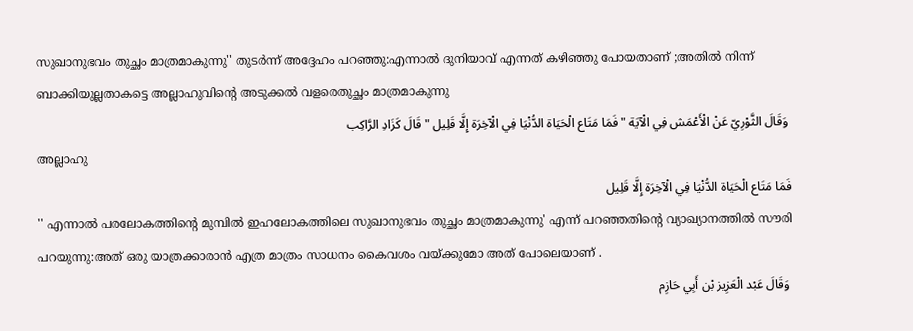സുഖാനുഭവം തുച്ഛം മാത്രമാകുന്നു'' തുടർന്ന് അദ്ദേഹം പറഞ്ഞു:എന്നാല്‍ ദുനിയാവ് എന്നത് കഴിഞ്ഞു പോയതാണ് ;അതിൽ നിന്ന് ബാക്കിയുല്ലതാകട്ടെ അല്ലാഹുവിന്റെ അടുക്കൽ വളരെതുച്ഛം മാത്രമാകുന്നു
 وَقَالَ الثَّوْرِيّ عَنْ الْأَعْمَش فِي الْآيَة " فَمَا مَتَاع الْحَيَاة الدُّنْيَا فِي الْآخِرَة إِلَّا قَلِيل " قَالَ كَزَادِ الرَّاكِب
അല്ലാഹു
فَمَا مَتَاع الْحَيَاة الدُّنْيَا فِي الْآخِرَة إِلَّا قَلِيل
'' എന്നാല്‍ പരലോകത്തിന്‍റെ മുമ്പില്‍ ഇഹലോകത്തിലെ സുഖാനുഭവം തുച്ഛം മാത്രമാകുന്നു' എന്ന് പറഞ്ഞതിന്റെ വ്യാഖ്യാനത്തിൽ സൗരി പറയുന്നു:അത് ഒരു യാത്രക്കാരാൻ എത്ര മാത്രം സാധനം കൈവശം വയ്ക്കുമോ അത് പോലെയാണ് .
 وَقَالَ عَبْد الْعَزِيز بْن أَبِي حَازِم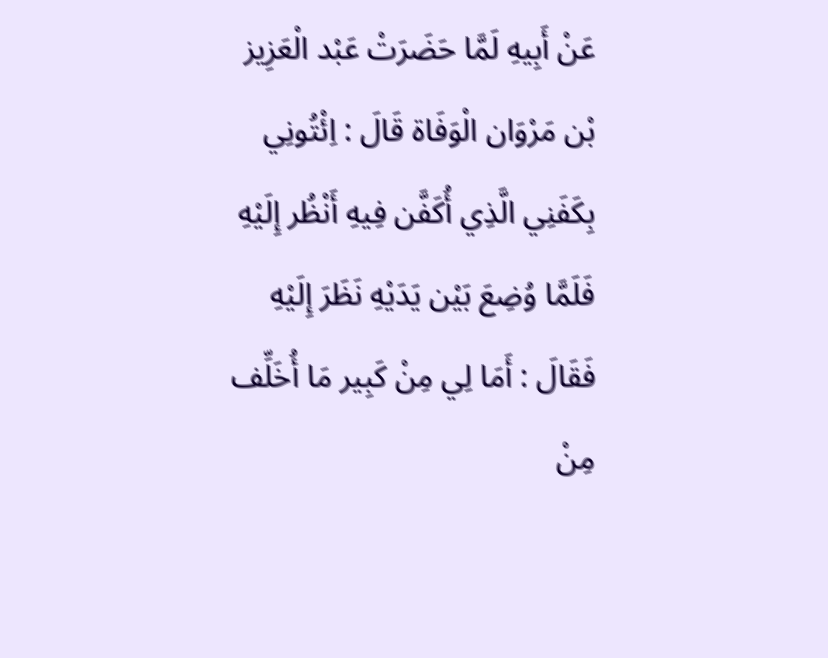عَنْ أَبِيهِ لَمَّا حَضَرَتْ عَبْد الْعَزِيز بْن مَرْوَان الْوَفَاة قَالَ : اِئْتُونِي بِكَفَنِي الَّذِي أُكَفَّن فِيهِ أَنْظُر إِلَيْهِ فَلَمَّا وُضِعَ بَيْن يَدَيْهِ نَظَرَ إِلَيْهِ فَقَالَ : أَمَا لِي مِنْ كَبِير مَا أُخَلِّف مِنْ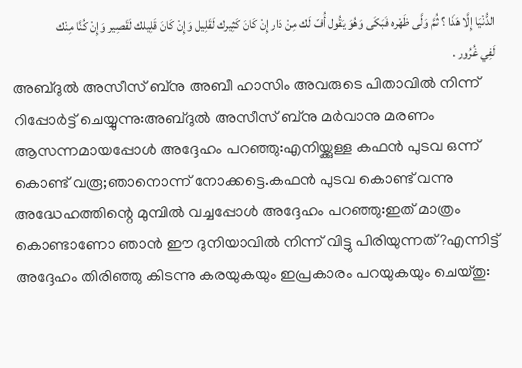الدُّنْيَا إِلَّا هَذَا ؟ ثُمَّ وَلَّى ظَهْره فَبَكَى وَهُوَ يَقُول أُفّ لَك مِنْ دَار إِنْ كَانَ كَثِيرك لَقَلِيل وَإِنْ كَانَ قَلِيلك لَقَصِير وَإِنْ كُنَّا مِنْك لَفِي غُرُور .
അബ്ദുൽ അസീസ് ബ്നു അബീ ഹാസിം അവരുടെ പിതാവിൽ നിന്ന് റിപ്പോർട്ട് ചെയ്യുന്നു:അബ്ദുൽ അസീസ് ബ്നു മർവാനു മരണം ആസന്നമായപ്പോൾ അദ്ദേഹം പറഞ്ഞു:എനിയ്ക്കുള്ള കഫൻ പുടവ ഒന്ന് കൊണ്ട് വരൂ;ഞാനൊന്ന് നോക്കട്ടെ.കഫൻ പുടവ കൊണ്ട് വന്നു അദ്ധേഹത്തിന്റെ മുമ്പിൽ വച്ചപ്പോൾ അദ്ദേഹം പറഞ്ഞു:ഇത് മാത്രം  കൊണ്ടാണോ ഞാൻ ഈ ദുനിയാവിൽ നിന്ന് വിട്ടു പിരിയുന്നത്?എന്നിട്ട്  അദ്ദേഹം തിരിഞ്ഞു കിടന്നു കരയുകയും ഇപ്രകാരം പറയുകയും ചെയ്തു: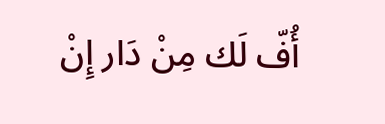أُفّ لَك مِنْ دَار إِنْ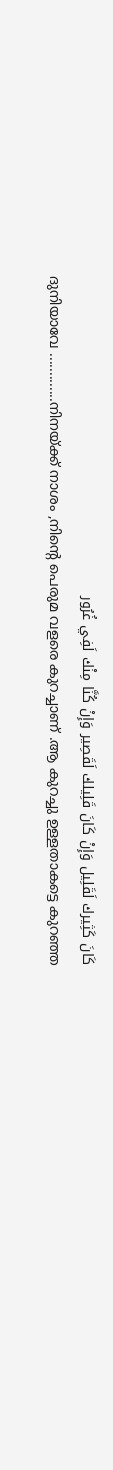كَانَ كَثِيرك لَقَلِيل وَإِنْ كَانَ قَلِيلك لَقَصِير وَإِنْ كُنَّا مِنْك لَفِي غُرُور
ദുനിയാവേ .............നിനയ്ക്ക് നാശം ,നിന്റെ പെരുമ വളരെ കുറച്ചാണ് .ആ കുറച്ചു ഉള്ളതാകട്ടെ കുറഞ്ഞ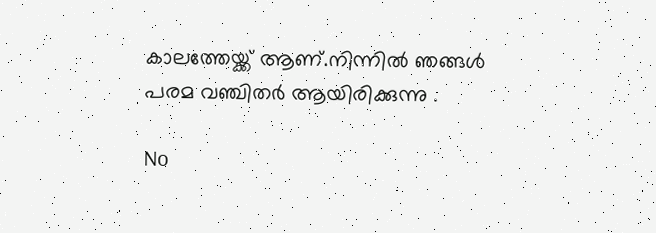കാലത്തേയ്ക്ക് ആണ്.നിന്നിൽ ഞങ്ങൾ പരമ വഞ്ചിതർ ആയിരിക്കുന്നു .

No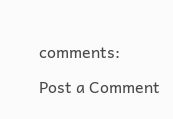comments:

Post a Comment